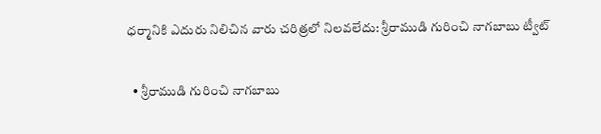ధర్మానికి ఎదురు నిలిచిన వారు చరిత్రలో నిలవలేదు: శ్రీరాముడి గురించి నాగబాబు ట్వీట్

  • శ్రీరాముడి గురించి నాగబాబు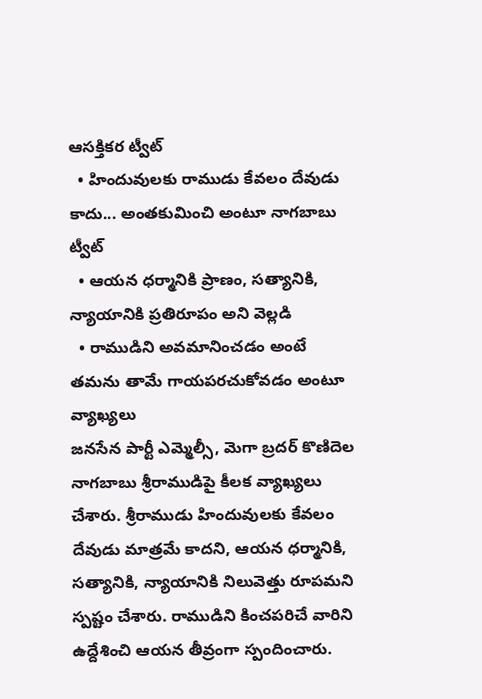ఆసక్తికర ట్వీట్
  • హిందువులకు రాముడు కేవలం దేవుడు కాదు... అంతకుమించి అంటూ నాగబాబు ట్వీట్
  • ఆయన ధర్మానికి ప్రాణం, సత్యానికి, న్యాయానికి ప్రతిరూపం అని వెల్లడి
  • రాముడిని అవమానించడం అంటే తమను తామే గాయపరచుకోవడం అంటూ వ్యాఖ్యలు
జనసేన పార్టీ ఎమ్మెల్సీ, మెగా బ్రదర్ కొణిదెల నాగబాబు శ్రీరాముడిపై కీలక వ్యాఖ్యలు చేశారు. శ్రీరాముడు హిందువులకు కేవలం దేవుడు మాత్రమే కాదని, ఆయన ధర్మానికి, సత్యానికి, న్యాయానికి నిలువెత్తు రూపమని స్పష్టం చేశారు. రాముడిని కించపరిచే వారిని ఉద్దేశించి ఆయన తీవ్రంగా స్పందించారు.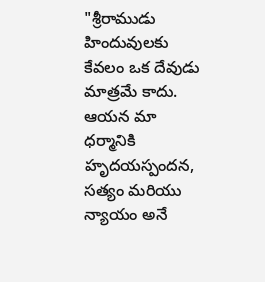"శ్రీరాముడు హిందువులకు కేవలం ఒక దేవుడు మాత్రమే కాదు. ఆయన మా ధర్మానికి హృదయస్పందన, సత్యం మరియు న్యాయం అనే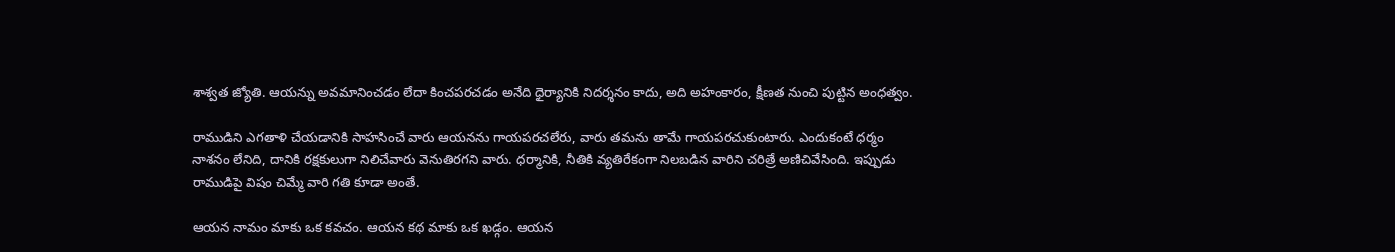శాశ్వత జ్యోతి. ఆయన్ను అవమానించడం లేదా కించపరచడం అనేది ధైర్యానికి నిదర్శనం కాదు, అది అహంకారం, క్షీణత నుంచి పుట్టిన అంధత్వం.

రాముడిని ఎగతాళి చేయడానికి సాహసించే వారు ఆయనను గాయపరచలేరు, వారు తమను తామే గాయపరచుకుంటారు. ఎందుకంటే ధర్మం నాశనం లేనిది, దానికి రక్షకులుగా నిలిచేవారు వెనుతిరగని వారు. ధర్మానికి, నీతికి వ్యతిరేకంగా నిలబడిన వారిని చరిత్రే అణిచివేసింది. ఇప్పుడు రాముడిపై విషం చిమ్మే వారి గతి కూడా అంతే.

ఆయన నామం మాకు ఒక కవచం. ఆయన కథ మాకు ఒక ఖడ్గం. ఆయన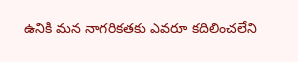ఉనికి మన నాగరికతకు ఎవరూ కదిలించలేని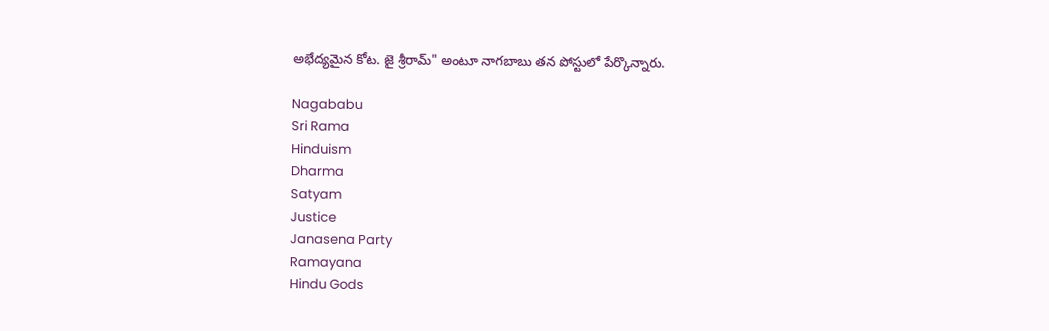అభేద్యమైన కోట. జై శ్రీరామ్" అంటూ నాగబాబు తన పోస్టులో పేర్కొన్నారు.

Nagababu
Sri Rama
Hinduism
Dharma
Satyam
Justice
Janasena Party
Ramayana
Hindu Gods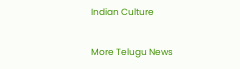Indian Culture

More Telugu News